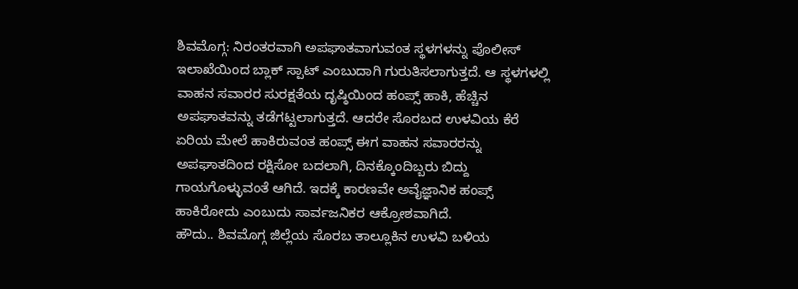ಶಿವಮೊಗ್ಗ: ನಿರಂತರವಾಗಿ ಅಪಘಾತವಾಗುವಂತ ಸ್ಥಳಗಳನ್ನು ಪೊಲೀಸ್ ಇಲಾಖೆಯಿಂದ ಬ್ಲಾಕ್ ಸ್ಪಾಟ್ ಎಂಬುದಾಗಿ ಗುರುತಿಸಲಾಗುತ್ತದೆ. ಆ ಸ್ಥಳಗಳಲ್ಲಿ ವಾಹನ ಸವಾರರ ಸುರಕ್ಷತೆಯ ದೃಷ್ಠಿಯಿಂದ ಹಂಪ್ಸ್ ಹಾಕಿ, ಹೆಚ್ಚಿನ ಅಪಘಾತವನ್ನು ತಡೆಗಟ್ಟಲಾಗುತ್ತದೆ. ಆದರೇ ಸೊರಬದ ಉಳವಿಯ ಕೆರೆ ಏರಿಯ ಮೇಲೆ ಹಾಕಿರುವಂತ ಹಂಪ್ಸ್ ಈಗ ವಾಹನ ಸವಾರರನ್ನು ಅಪಘಾತದಿಂದ ರಕ್ಷಿಸೋ ಬದಲಾಗಿ, ದಿನಕ್ಕೊಂದಿಬ್ಬರು ಬಿದ್ದು ಗಾಯಗೊಳ್ಳುವಂತೆ ಆಗಿದೆ. ಇದಕ್ಕೆ ಕಾರಣವೇ ಅವೈಜ್ಞಾನಿಕ ಹಂಪ್ಸ್ ಹಾಕಿರೋದು ಎಂಬುದು ಸಾರ್ವಜನಿಕರ ಆಕ್ರೋಶವಾಗಿದೆ.
ಹೌದು.. ಶಿವಮೊಗ್ಗ ಜಿಲ್ಲೆಯ ಸೊರಬ ತಾಲ್ಲೂಕಿನ ಉಳವಿ ಬಳಿಯ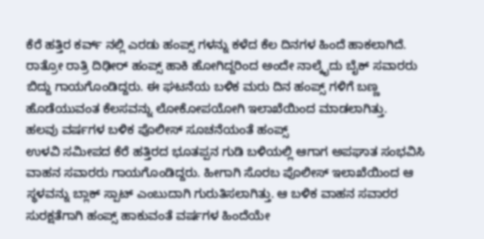ಕೆರೆ ಹತ್ತಿರ ಕರ್ವ್ ನಲ್ಲಿ ಎರಡು ಹಂಪ್ಸ್ ಗಳನ್ನು ಕಳೆದ ಕೆಲ ದಿನಗಳ ಹಿಂದೆ ಹಾಕಲಾಗಿದೆ. ರಾತ್ರೋ ರಾತ್ರಿ ದಿಢೀರ್ ಹಂಪ್ಸ್ ಹಾಕಿ ಹೋಗಿದ್ದರಿಂದ ಅಂದೇ ನಾಲ್ಕೈದು ಬೈಕ್ ಸವಾರರು ಬಿದ್ದು ಗಾಯಗೊಂಡಿದ್ದರು. ಈ ಘಟನೆಯ ಬಳಿಕ ಮರು ದಿನ ಹಂಪ್ಸ್ ಗಳಿಗೆ ಬಣ್ಣ ಹೊಡೆಯುವಂತ ಕೆಲಸವನ್ನು ಲೋಕೋಪಯೋಗಿ ಇಲಾಖೆಯಿಂದ ಮಾಡಲಾಗಿತ್ತು.
ಹಲವು ವರ್ಷಗಳ ಬಳಿಕ ಪೊಲೀಸ್ ಸೂಚನೆಯಂತೆ ಹಂಪ್ಸ್
ಉಳವಿ ಸಮೀಪದ ಕೆರೆ ಹತ್ತಿರದ ಭೂತಪ್ಪನ ಗುಡಿ ಬಳಿಯಲ್ಲಿ ಆಗಾಗ ಅಪಘಾತ ಸಂಭವಿಸಿ ವಾಹನ ಸವಾರರು ಗಾಯಗೊಂಡಿದ್ದರು. ಹೀಗಾಗಿ ಸೊರಬ ಪೊಲೀಸ್ ಇಲಾಖೆಯಿಂದ ಆ ಸ್ಥಳವನ್ನು ಬ್ಲಾಕ್ ಸ್ಪಾಟ್ ಎಂಬುದಾಗಿ ಗುರುತಿಸಲಾಗಿತ್ತು. ಆ ಬಳಿಕ ವಾಹನ ಸವಾರರ ಸುರಕ್ಷತೆಗಾಗಿ ಹಂಪ್ಸ್ ಹಾಕುವಂತೆ ವರ್ಷಗಳ ಹಿಂದೆಯೇ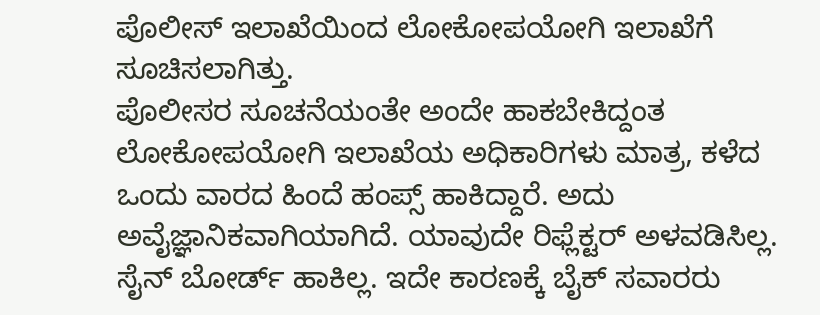ಪೊಲೀಸ್ ಇಲಾಖೆಯಿಂದ ಲೋಕೋಪಯೋಗಿ ಇಲಾಖೆಗೆ ಸೂಚಿಸಲಾಗಿತ್ತು.
ಪೊಲೀಸರ ಸೂಚನೆಯಂತೇ ಅಂದೇ ಹಾಕಬೇಕಿದ್ದಂತ ಲೋಕೋಪಯೋಗಿ ಇಲಾಖೆಯ ಅಧಿಕಾರಿಗಳು ಮಾತ್ರ, ಕಳೆದ ಒಂದು ವಾರದ ಹಿಂದೆ ಹಂಪ್ಸ್ ಹಾಕಿದ್ದಾರೆ. ಅದು ಅವೈಜ್ಞಾನಿಕವಾಗಿಯಾಗಿದೆ. ಯಾವುದೇ ರಿಫ್ಲೆಕ್ಟರ್ ಅಳವಡಿಸಿಲ್ಲ. ಸೈನ್ ಬೋರ್ಡ್ ಹಾಕಿಲ್ಲ. ಇದೇ ಕಾರಣಕ್ಕೆ ಬೈಕ್ ಸವಾರರು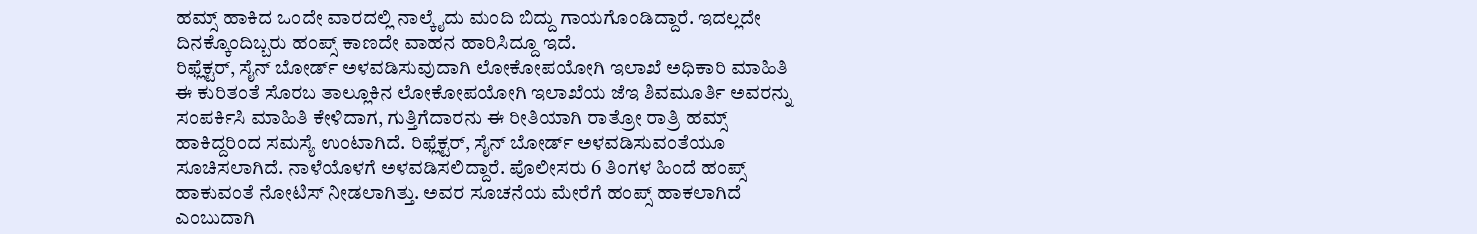ಹಮ್ಸ್ ಹಾಕಿದ ಒಂದೇ ವಾರದಲ್ಲಿ ನಾಲ್ಕೈದು ಮಂದಿ ಬಿದ್ದು ಗಾಯಗೊಂಡಿದ್ದಾರೆ. ಇದಲ್ಲದೇ ದಿನಕ್ಕೊಂದಿಬ್ಬರು ಹಂಪ್ಸ್ ಕಾಣದೇ ವಾಹನ ಹಾರಿಸಿದ್ದೂ ಇದೆ.
ರಿಫ್ಲೆಕ್ಟರ್, ಸೈನ್ ಬೋರ್ಡ್ ಅಳವಡಿಸುವುದಾಗಿ ಲೋಕೋಪಯೋಗಿ ಇಲಾಖೆ ಅಧಿಕಾರಿ ಮಾಹಿತಿ
ಈ ಕುರಿತಂತೆ ಸೊರಬ ತಾಲ್ಲೂಕಿನ ಲೋಕೋಪಯೋಗಿ ಇಲಾಖೆಯ ಜೆಇ ಶಿವಮೂರ್ತಿ ಅವರನ್ನು ಸಂಪರ್ಕಿಸಿ ಮಾಹಿತಿ ಕೇಳಿದಾಗ, ಗುತ್ತಿಗೆದಾರನು ಈ ರೀತಿಯಾಗಿ ರಾತ್ರೋ ರಾತ್ರಿ ಹಮ್ಸ್ ಹಾಕಿದ್ದರಿಂದ ಸಮಸ್ಯೆ ಉಂಟಾಗಿದೆ. ರಿಫ್ಲೆಕ್ಟರ್, ಸೈನ್ ಬೋರ್ಡ್ ಅಳವಡಿಸುವಂತೆಯೂ ಸೂಚಿಸಲಾಗಿದೆ. ನಾಳೆಯೊಳಗೆ ಅಳವಡಿಸಲಿದ್ದಾರೆ. ಪೊಲೀಸರು 6 ತಿಂಗಳ ಹಿಂದೆ ಹಂಪ್ಸ್ ಹಾಕುವಂತೆ ನೋಟಿಸ್ ನೀಡಲಾಗಿತ್ತು. ಅವರ ಸೂಚನೆಯ ಮೇರೆಗೆ ಹಂಪ್ಸ್ ಹಾಕಲಾಗಿದೆ ಎಂಬುದಾಗಿ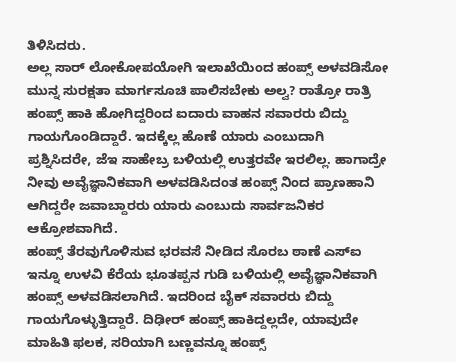ತಿಳಿಸಿದರು.
ಅಲ್ಲ ಸಾರ್ ಲೋಕೋಪಯೋಗಿ ಇಲಾಖೆಯಿಂದ ಹಂಪ್ಸ್ ಅಳವಡಿಸೋ ಮುನ್ನ ಸುರಕ್ಷತಾ ಮಾರ್ಗಸೂಚಿ ಪಾಲಿಸಬೇಕು ಅಲ್ವ? ರಾತ್ರೋ ರಾತ್ರಿ ಹಂಪ್ಸ್ ಹಾಕಿ ಹೋಗಿದ್ದರಿಂದ ಐದಾರು ವಾಹನ ಸವಾರರು ಬಿದ್ದು ಗಾಯಗೊಂಡಿದ್ದಾರೆ. ಇದಕ್ಕೆಲ್ಲ ಹೊಣೆ ಯಾರು ಎಂಬುದಾಗಿ ಪ್ರಶ್ನಿಸಿದರೇ, ಜೆಇ ಸಾಹೇಬ್ರ ಬಳಿಯಲ್ಲಿ ಉತ್ತರವೇ ಇರಲಿಲ್ಲ. ಹಾಗಾದ್ರೇ ನೀವು ಅವೈಜ್ಞಾನಿಕವಾಗಿ ಅಳವಡಿಸಿದಂತ ಹಂಪ್ಸ್ ನಿಂದ ಪ್ರಾಣಹಾನಿ ಆಗಿದ್ದರೇ ಜವಾಬ್ದಾರರು ಯಾರು ಎಂಬುದು ಸಾರ್ವಜನಿಕರ ಆಕ್ರೋಶವಾಗಿದೆ.
ಹಂಪ್ಸ್ ತೆರವುಗೊಳಿಸುವ ಭರವಸೆ ನೀಡಿದ ಸೊರಬ ಠಾಣೆ ಎಸ್ಐ
ಇನ್ನೂ ಉಳವಿ ಕೆರೆಯ ಭೂತಪ್ಪನ ಗುಡಿ ಬಳಿಯಲ್ಲಿ ಅವೈಜ್ಞಾನಿಕವಾಗಿ ಹಂಪ್ಸ್ ಅಳವಡಿಸಲಾಗಿದೆ. ಇದರಿಂದ ಬೈಕ್ ಸವಾರರು ಬಿದ್ದು ಗಾಯಗೊಳ್ಳುತ್ತಿದ್ದಾರೆ. ದಿಢೀರ್ ಹಂಪ್ಸ್ ಹಾಕಿದ್ದಲ್ಲದೇ, ಯಾವುದೇ ಮಾಹಿತಿ ಫಲಕ, ಸರಿಯಾಗಿ ಬಣ್ಣವನ್ನೂ ಹಂಪ್ಸ್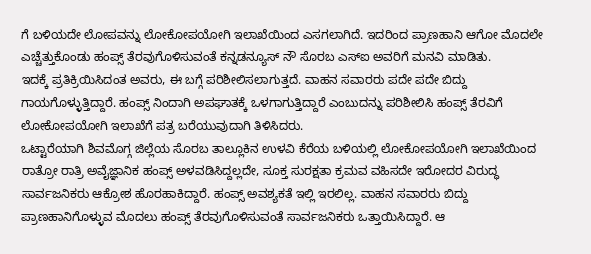ಗೆ ಬಳಿಯದೇ ಲೋಪವನ್ನು ಲೋಕೋಪಯೋಗಿ ಇಲಾಖೆಯಿಂದ ಎಸಗಲಾಗಿದೆ. ಇದರಿಂದ ಪ್ರಾಣಹಾನಿ ಆಗೋ ಮೊದಲೇ ಎಚ್ಚೆತ್ತುಕೊಂಡು ಹಂಪ್ಸ್ ತೆರವುಗೊಳಿಸುವಂತೆ ಕನ್ನಡನ್ಯೂಸ್ ನೌ ಸೊರಬ ಎಸ್ಐ ಅವರಿಗೆ ಮನವಿ ಮಾಡಿತು.
ಇದಕ್ಕೆ ಪ್ರತಿಕ್ರಿಯಿಸಿದಂತ ಅವರು, ಈ ಬಗ್ಗೆ ಪರಿಶೀಲಿಸಲಾಗುತ್ತದೆ. ವಾಹನ ಸವಾರರು ಪದೇ ಪದೇ ಬಿದ್ದು ಗಾಯಗೊಳ್ಳುತ್ತಿದ್ದಾರೆ. ಹಂಪ್ಸ್ ನಿಂದಾಗಿ ಅಪಘಾತಕ್ಕೆ ಒಳಗಾಗುತ್ತಿದ್ದಾರೆ ಎಂಬುದನ್ನು ಪರಿಶೀಲಿಸಿ ಹಂಪ್ಸ್ ತೆರವಿಗೆ ಲೋಕೋಪಯೋಗಿ ಇಲಾಖೆಗೆ ಪತ್ರ ಬರೆಯುವುದಾಗಿ ತಿಳಿಸಿದರು.
ಒಟ್ಟಾರೆಯಾಗಿ ಶಿವಮೊಗ್ಗ ಜಿಲ್ಲೆಯ ಸೊರಬ ತಾಲ್ಲೂಕಿನ ಉಳವಿ ಕೆರೆಯ ಬಳಿಯಲ್ಲಿ ಲೋಕೋಪಯೋಗಿ ಇಲಾಖೆಯಿಂದ ರಾತ್ರೋ ರಾತ್ರಿ ಅವೈಜ್ಞಾನಿಕ ಹಂಪ್ಸ್ ಅಳವಡಿಸಿದ್ದಲ್ಲದೇ, ಸೂಕ್ತ ಸುರಕ್ಷತಾ ಕ್ರಮವ ವಹಿಸದೇ ಇರೋದರ ವಿರುದ್ಧ ಸಾರ್ವಜನಿಕರು ಆಕ್ರೋಶ ಹೊರಹಾಕಿದ್ದಾರೆ. ಹಂಪ್ಸ್ ಅವಶ್ಯಕತೆ ಇಲ್ಲಿ ಇರಲಿಲ್ಲ. ವಾಹನ ಸವಾರರು ಬಿದ್ದು ಪ್ರಾಣಹಾನಿಗೊಳ್ಳುವ ಮೊದಲು ಹಂಪ್ಸ್ ತೆರವುಗೊಳಿಸುವಂತೆ ಸಾರ್ವಜನಿಕರು ಒತ್ತಾಯಿಸಿದ್ದಾರೆ. ಆ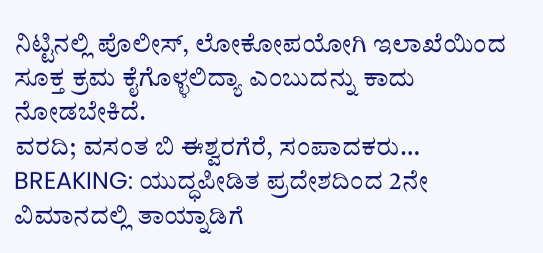ನಿಟ್ಟಿನಲ್ಲಿ ಪೊಲೀಸ್, ಲೋಕೋಪಯೋಗಿ ಇಲಾಖೆಯಿಂದ ಸೂಕ್ತ ಕ್ರಮ ಕೈಗೊಳ್ಳಲಿದ್ಯಾ ಎಂಬುದನ್ನು ಕಾದು ನೋಡಬೇಕಿದೆ.
ವರದಿ; ವಸಂತ ಬಿ ಈಶ್ವರಗೆರೆ, ಸಂಪಾದಕರು…
BREAKING: ಯುದ್ಧಪೀಡಿತ ಪ್ರದೇಶದಿಂದ 2ನೇ ವಿಮಾನದಲ್ಲಿ ತಾಯ್ನಾಡಿಗೆ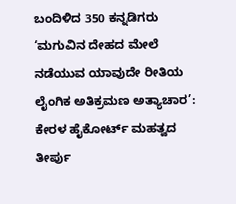ಬಂದಿಳಿದ 350 ಕನ್ನಡಿಗರು
‘ಮಗುವಿನ ದೇಹದ ಮೇಲೆ ನಡೆಯುವ ಯಾವುದೇ ರೀತಿಯ ಲೈಂಗಿಕ ಅತಿಕ್ರಮಣ ಅತ್ಯಾಚಾರ’: ಕೇರಳ ಹೈಕೋರ್ಟ್ ಮಹತ್ವದ ತೀರ್ಪು